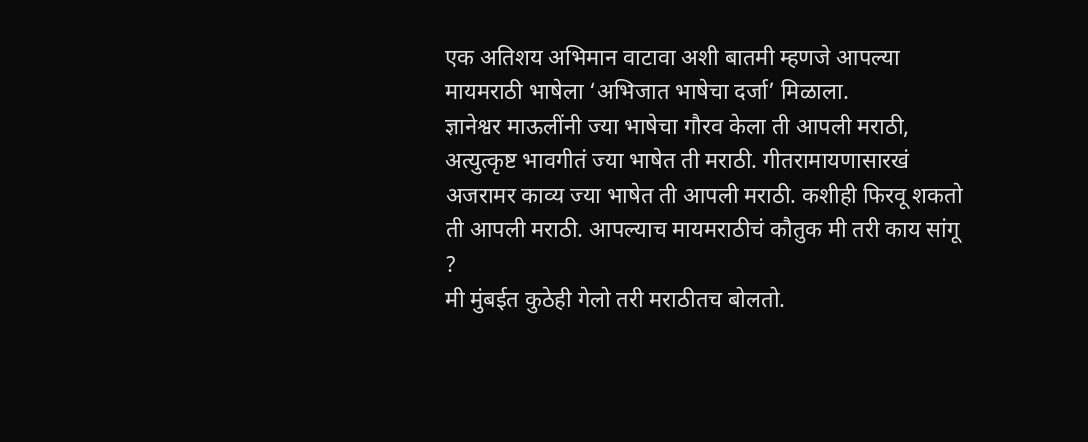एक अतिशय अभिमान वाटावा अशी बातमी म्हणजे आपल्या मायमराठी भाषेला ‘अभिजात भाषेचा दर्जा’ मिळाला.
ज्ञानेश्वर माऊलींनी ज्या भाषेचा गौरव केला ती आपली मराठी, अत्युत्कृष्ट भावगीतं ज्या भाषेत ती मराठी. गीतरामायणासारखं अजरामर काव्य ज्या भाषेत ती आपली मराठी. कशीही फिरवू शकतो ती आपली मराठी. आपल्याच मायमराठीचं कौतुक मी तरी काय सांगू ?
मी मुंबईत कुठेही गेलो तरी मराठीतच बोलतो.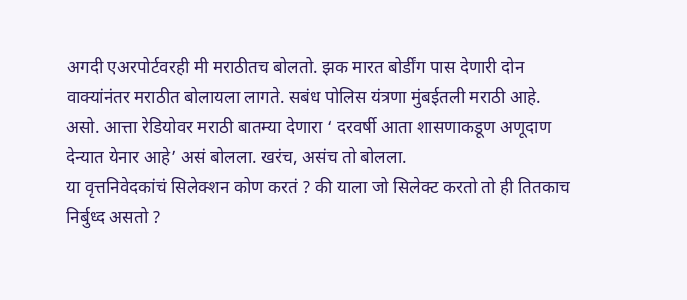अगदी एअरपोर्टवरही मी मराठीतच बोलतो. झक मारत बोर्डींग पास देणारी दोन वाक्यांनंतर मराठीत बोलायला लागते. सबंध पोलिस यंत्रणा मुंबईतली मराठी आहे.
असो. आत्ता रेडियोवर मराठी बातम्या देणारा ‘ दरवर्षी आता शासणाकडूण अणूदाण देन्यात येनार आहे’ असं बोलला. खरंच, असंच तो बोलला.
या वृत्तनिवेदकांचं सिलेक्शन कोण करतं ? की याला जो सिलेक्ट करतो तो ही तितकाच निर्बुध्द असतो ?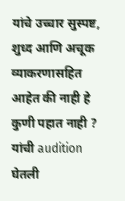यांचे उच्चार सुस्पष्ट, शुध्द आणि अचूक व्याकरणासहित आहेत की नाही हे कुणी पहात नाही ? यांची audition घेतली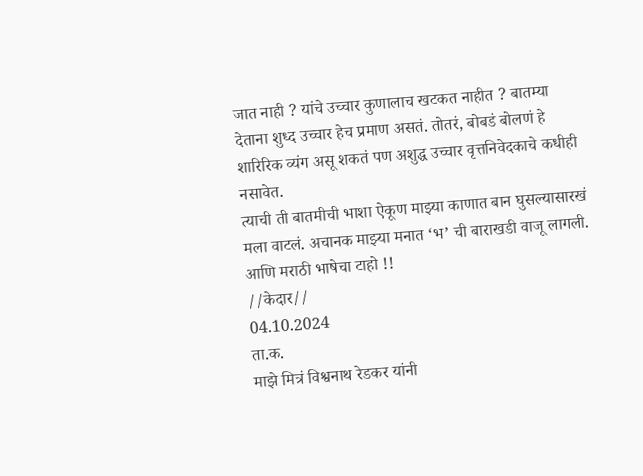जात नाही ? यांचे उच्चार कुणालाच खटकत नाहीत ? बातम्या देताना शुध्द उच्चार हेच प्रमाण असतं. तोतरं, बोबडं बोलणं हे शारिरिक व्यंग असू शकतं पण अशुद्ध उच्चार वृत्तनिवेदकाचे कधीही नसावेत.
त्याची ती बातमीची भाशा ऐकूण माझ्या काणात बान घुसल्यासारखं मला वाटलं. अचानक माझ्या मनात ‘भ’ ची बाराखडी वाजू लागली.
आणि मराठी भाषेचा टाहो !!
//केदार//
04.10.2024
ता.क.
माझे मित्रं विश्वनाथ रेडकर यांनी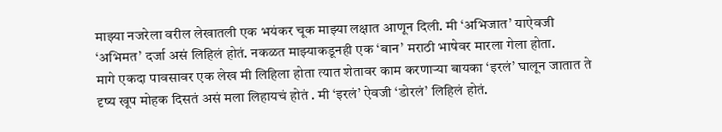माझ्या नजरेला वरील लेखातली एक भयंकर चूक माझ्या लक्षात आणून दिली. मी ‘अभिजात’ याऐवजी ‘अभिमत’ दर्जा असं लिहिलं होतं. नकळत माझ्याकडूनही एक ‘बान’ मराठी भाषेवर मारला गेला होता.
मागे एकदा पावसावर एक लेख मी लिहिला होता त्यात शेतावर काम करणाऱ्या बायका ‘इरलं’ घालून जातात ते दृष्य खूप मोहक दिसतं असं मला लिहायचं होतं . मी ‘इरलं’ ऐवजी ‘डोरलं’ लिहिलं होतं.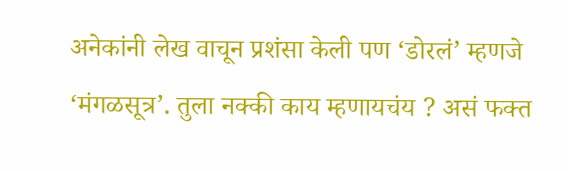अनेकांनी लेख वाचून प्रशंसा केली पण ‘डोरलं’ म्हणजे ‘मंगळसूत्र’. तुला नक्की काय म्हणायचंय ? असं फक्त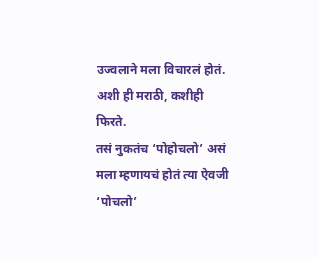उज्वलाने मला विचारलं होतं. अशी ही मराठी, कशीही फिरते.
तसं नुकतंच ‘पोहोचलो’ असं मला म्हणायचं होतं त्या ऐवजी ‘पोचलो’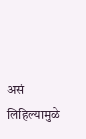असं लिहिल्यामुळे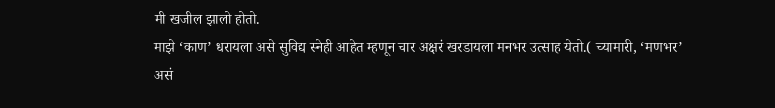मी खजील झालो होतो.
माझे ‘काण’ धरायला असे सुविद्य स्नेही आहेत म्हणून चार अक्षरं खरडायला मनभर उत्साह येतो.( च्यामारी, ‘मणभर’ असं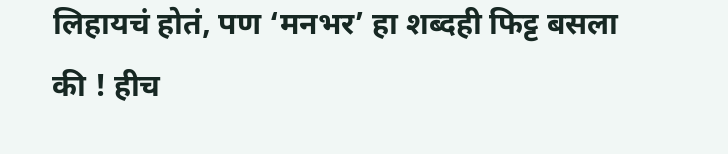लिहायचं होतं, पण ‘मनभर’ हा शब्दही फिट्ट बसला की ! हीच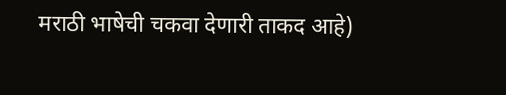मराठी भाषेची चकवा देणारी ताकद आहे)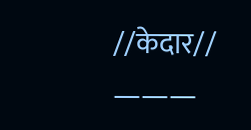//केदार//
———